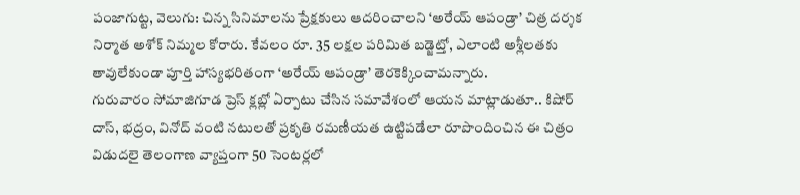పంజాగుట్ట, వెలుగు: చిన్న సినిమాలను ప్రేక్షకులు ఆదరించాలని ‘అరేయ్ ఆపండ్రా’ చిత్ర దర్శక నిర్మాత అశోక్ నిమ్మల కోరారు. కేవలం రూ. 35 లక్షల పరిమిత బడ్జెట్తో, ఎలాంటి అశ్లీలతకు తావులేకుండా పూర్తి హాస్యభరితంగా ‘అరేయ్ ఆపండ్రా’ తెరకెక్కించామన్నారు.
గురువారం సోమాజిగూడ ప్రెస్ క్లబ్లో ఏర్పాటు చేసిన సమావేశంలో ఆయన మాట్లాడుతూ.. కిషోర్ దాస్, భద్రం, వినోద్ వంటి నటులతో ప్రకృతి రమణీయత ఉట్టిపడేలా రూపొందించిన ఈ చిత్రం విడుదలై తెలంగాణ వ్యాప్తంగా 50 సెంటర్లలో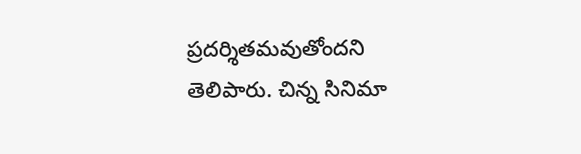ప్రదర్శితమవుతోందని తెలిపారు. చిన్న సినిమా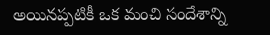అయినప్పటికీ ఒక మంచి సందేశాన్ని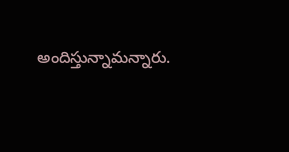అందిస్తున్నామన్నారు.